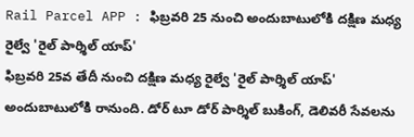Rail Parcel APP : ఫిబ్రవరి 25 నుంచి అందుబాటులోకి దక్షిణ మధ్య రైల్వే 'రైల్ పార్శిల్ యాప్'
ఫిబ్రవరి 25వ తేదీ నుంచి దక్షిణ మధ్య రైల్వే 'రైల్ పార్శిల్ యాప్' అందుబాటులోకి రానుంది. డోర్ టూ డోర్ పార్శిల్ బుకింగ్, డెలివరీ సేవలను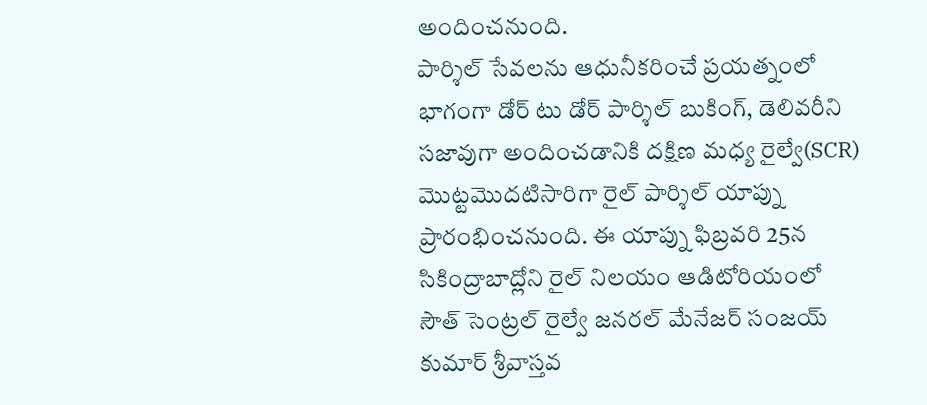అందించనుంది.
పార్శిల్ సేవలను ఆధునీకరించే ప్రయత్నంలో భాగంగా డోర్ టు డోర్ పార్శిల్ బుకింగ్, డెలివరీని సజావుగా అందించడానికి దక్షిణ మధ్య రైల్వే(SCR) మొట్టమొదటిసారిగా రైల్ పార్శిల్ యాప్ను ప్రారంభించనుంది. ఈ యాప్ను ఫిబ్రవరి 25న సికింద్రాబాద్లోని రైల్ నిలయం ఆడిటోరియంలో సౌత్ సెంట్రల్ రైల్వే జనరల్ మేనేజర్ సంజయ్ కుమార్ శ్రీవాస్తవ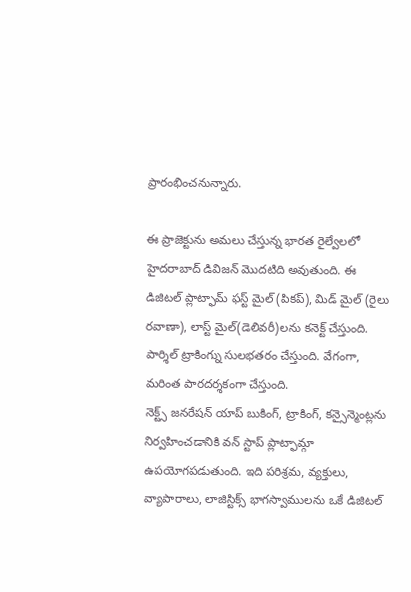ప్రారంభించనున్నారు.

ఈ ప్రాజెక్టును అమలు చేస్తున్న భారత రైల్వేలలో హైదరాబాద్ డివిజన్ మొదటిది అవుతుంది. ఈ డిజిటల్ ప్లాట్ఫామ్ ఫస్ట్ మైల్ (పికప్), మిడ్ మైల్ (రైలు రవాణా), లాస్ట్ మైల్(డెలివరీ)లను కనెక్ట్ చేస్తుంది. పార్శిల్ ట్రాకింగ్ను సులభతరం చేస్తుంది. వేగంగా, మరింత పారదర్శకంగా చేస్తుంది.
నెక్ట్స్ జనరేషన్ యాప్ బుకింగ్, ట్రాకింగ్, కన్సైన్మెంట్లను నిర్వహించడానికి వన్ స్టాప్ ప్లాట్ఫామ్గా ఉపయోగపడుతుంది. ఇది పరిశ్రమ, వ్యక్తులు, వ్యాపారాలు, లాజిస్టిక్స్ భాగస్వాములను ఒకే డిజిటల్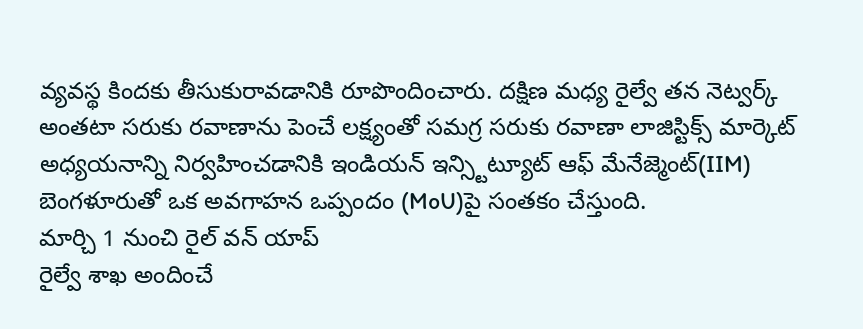వ్యవస్థ కిందకు తీసుకురావడానికి రూపొందించారు. దక్షిణ మధ్య రైల్వే తన నెట్వర్క్ అంతటా సరుకు రవాణాను పెంచే లక్ష్యంతో సమగ్ర సరుకు రవాణా లాజిస్టిక్స్ మార్కెట్ అధ్యయనాన్ని నిర్వహించడానికి ఇండియన్ ఇన్స్టిట్యూట్ ఆఫ్ మేనేజ్మెంట్(IIM) బెంగళూరుతో ఒక అవగాహన ఒప్పందం (MoU)పై సంతకం చేస్తుంది.
మార్చి 1 నుంచి రైల్ వన్ యాప్
రైల్వే శాఖ అందించే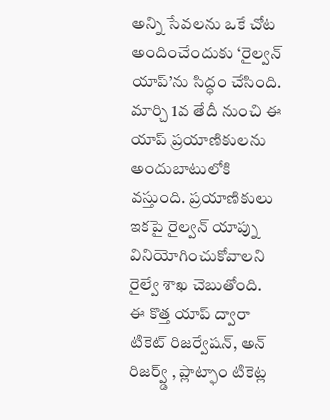అన్ని సేవలను ఒకే చోట అందించేందుకు ‘రైల్వన్ యాప్’ను సిద్ధం చేసింది. మార్చి 1వ తేదీ నుంచి ఈ యాప్ ప్రయాణికులను అందుబాటులోకి వస్తుంది. ప్రయాణికులు ఇకపై రైల్వన్ యాప్ను వినియోగించుకోవాలని రైల్వే శాఖ చెబుతోంది.
ఈ కొత్త యాప్ ద్వారా టికెట్ రిజర్వేషన్, అన్ రిజర్వ్డ్ , ప్లాట్ఫాం టికెట్ల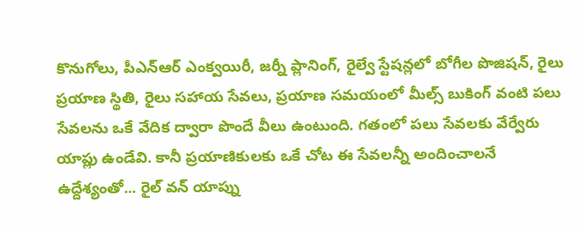కొనుగోలు, పీఎన్ఆర్ ఎంక్వయిరీ, జర్నీ ప్లానింగ్, రైల్వే స్టేషన్లలో బోగీల పొజిషన్, రైలు ప్రయాణ స్థితి, రైలు సహాయ సేవలు, ప్రయాణ సమయంలో మీల్స్ బుకింగ్ వంటి పలు సేవలను ఒకే వేదిక ద్వారా పొందే వీలు ఉంటుంది. గతంలో పలు సేవలకు వేర్వేరు యాప్లు ఉండేవి. కానీ ప్రయాణికులకు ఒకే చోట ఈ సేవలన్నీ అందించాలనే ఉద్దేశ్యంతో... రైల్ వన్ యాప్ను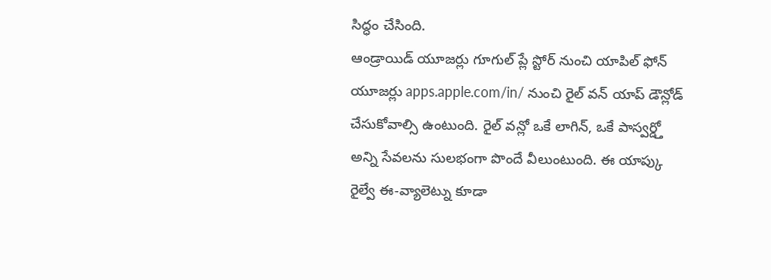సిద్ధం చేసింది.
ఆండ్రాయిడ్ యూజర్లు గూగుల్ ప్లే స్టోర్ నుంచి యాపిల్ ఫోన్ యూజర్లు apps.apple.com/in/ నుంచి రైల్ వన్ యాప్ డౌన్లోడ్ చేసుకోవాల్సి ఉంటుంది. రైల్ వన్లో ఒకే లాగిన్, ఒకే పాస్వర్డ్తో అన్ని సేవలను సులభంగా పొందే వీలుంటుంది. ఈ యాప్కు రైల్వే ఈ-వ్యాలెట్ను కూడా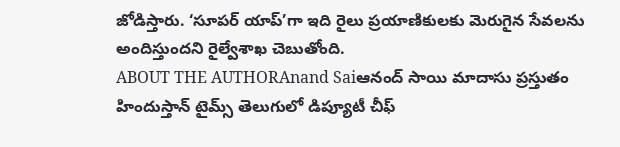జోడిస్తారు. ‘సూపర్ యాప్’గా ఇది రైలు ప్రయాణికులకు మెరుగైన సేవలను అందిస్తుందని రైల్వేశాఖ చెబుతోంది.
ABOUT THE AUTHORAnand Saiఆనంద్ సాయి మాదాసు ప్రస్తుతం హిందుస్తాన్ టైమ్స్ తెలుగులో డిప్యూటీ చీఫ్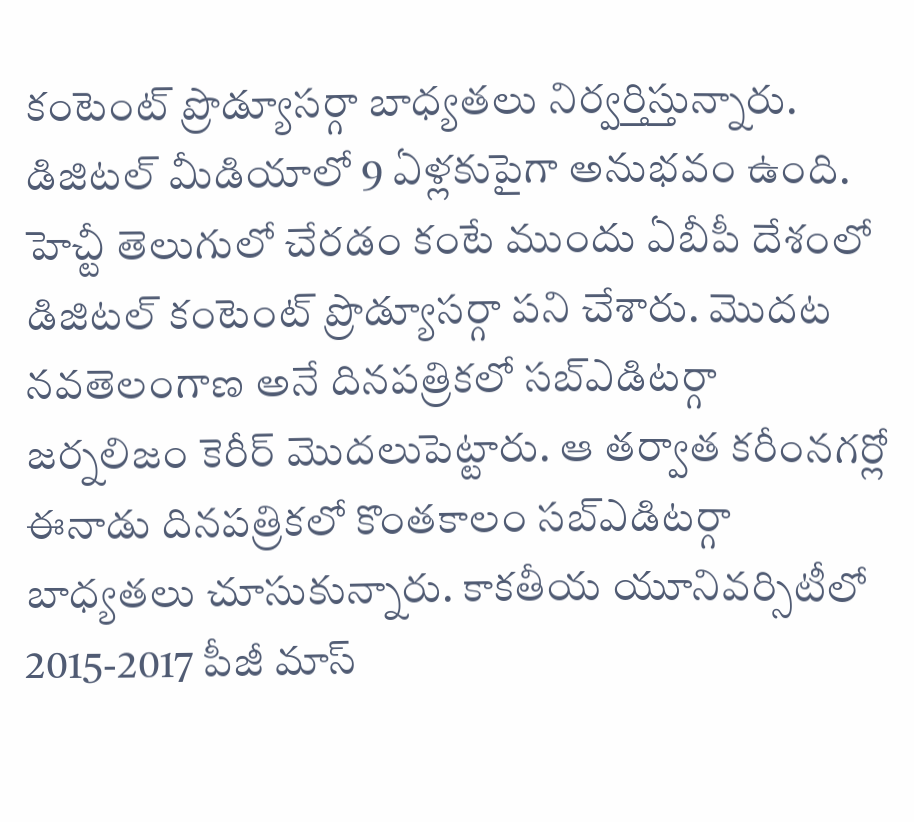కంటెంట్ ప్రొడ్యూసర్గా బాధ్యతలు నిర్వర్తిస్తున్నారు. డిజిటల్ మీడియాలో 9 ఏళ్లకుపైగా అనుభవం ఉంది. హెచ్టీ తెలుగులో చేరడం కంటే ముందు ఏబీపీ దేశంలో డిజిటల్ కంటెంట్ ప్రొడ్యూసర్గా పని చేశారు. మెుదట నవతెలంగాణ అనే దినపత్రికలో సబ్ఎడిటర్గా జర్నలిజం కెరీర్ మెుదలుపెట్టారు. ఆ తర్వాత కరీంనగర్లో ఈనాడు దినపత్రికలో కొంతకాలం సబ్ఎడిటర్గా బాధ్యతలు చూసుకున్నారు. కాకతీయ యూనివర్సిటీలో 2015-2017 పీజీ మాస్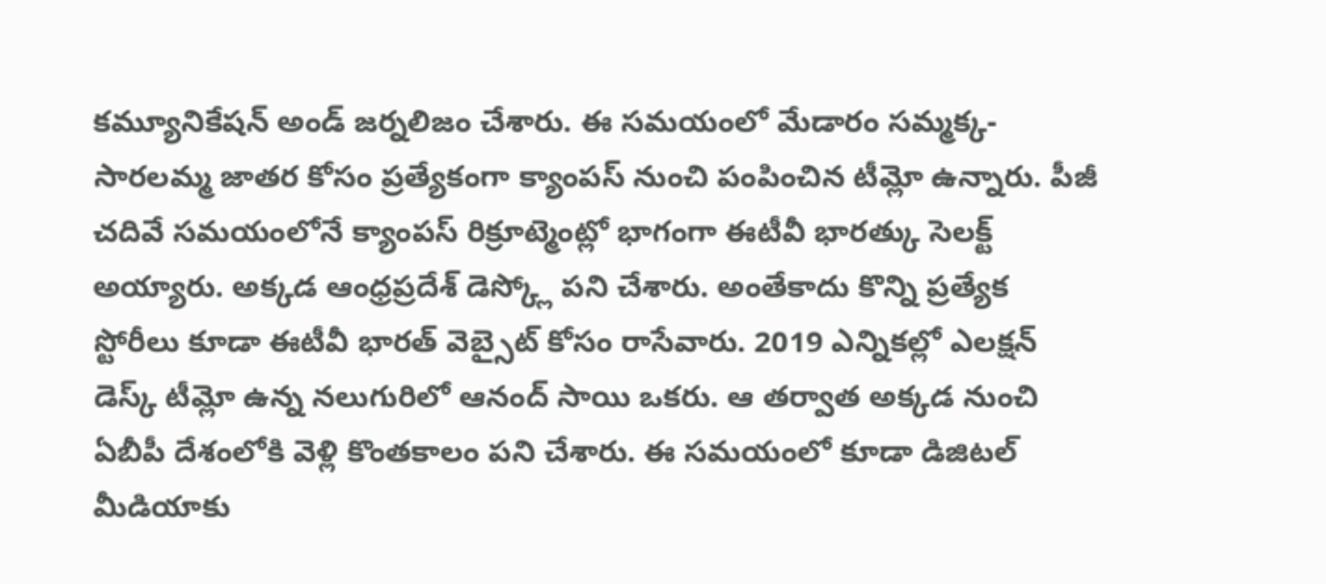కమ్యూనికేషన్ అండ్ జర్నలిజం చేశారు. ఈ సమయంలో మేడారం సమ్మక్క-సారలమ్మ జాతర కోసం ప్రత్యేకంగా క్యాంపస్ నుంచి పంపించిన టీమ్లో ఉన్నారు. పీజీ చదివే సమయంలోనే క్యాంపస్ రిక్రూట్మెంట్లో భాగంగా ఈటీవీ భారత్కు సెలక్ట్ అయ్యారు. అక్కడ ఆంధ్రప్రదేశ్ డెస్క్లో పని చేశారు. అంతేకాదు కొన్ని ప్రత్యేక స్టోరీలు కూడా ఈటీవీ భారత్ వెబ్సైట్ కోసం రాసేవారు. 2019 ఎన్నికల్లో ఎలక్షన్ డెస్క్ టీమ్లో ఉన్న నలుగురిలో ఆనంద్ సాయి ఒకరు. ఆ తర్వాత అక్కడ నుంచి ఏబీపీ దేశంలోకి వెళ్లి కొంతకాలం పని చేశారు. ఈ సమయంలో కూడా డిజిటల్ మీడియాకు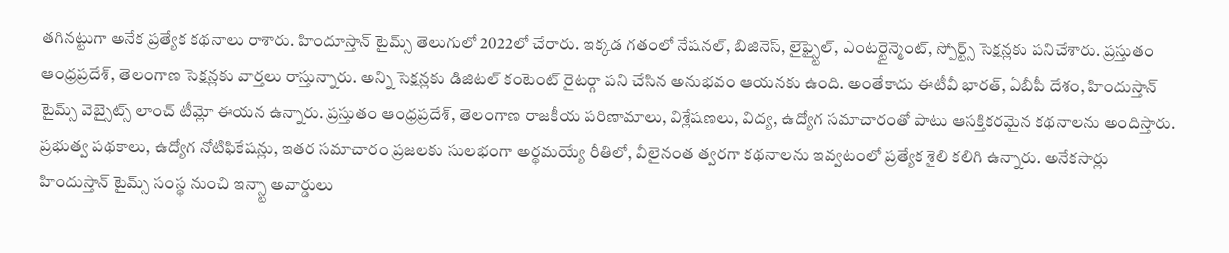తగినట్టుగా అనేక ప్రత్యేక కథనాలు రాశారు. హిందూస్తాన్ టైమ్స్ తెలుగులో 2022లో చేరారు. ఇక్కడ గతంలో నేషనల్, బిజినెస్, లైఫ్స్టైల్, ఎంటర్టైన్మెంట్, స్పోర్ట్స్ సెక్షన్లకు పనిచేశారు. ప్రస్తుతం ఆంధ్రప్రదేశ్, తెలంగాణ సెక్షన్లకు వార్తలు రాస్తున్నారు. అన్ని సెక్షన్లకు డిజిటల్ కంటెంట్ రైటర్గా పని చేసిన అనుభవం ఆయనకు ఉంది. అంతేకాదు ఈటీవీ భారత్, ఏబీపీ దేశం, హిందుస్తాన్ టైమ్స్ వెబ్సైట్స్ లాంచ్ టీమ్లో ఈయన ఉన్నారు. ప్రస్తుతం ఆంధ్రప్రదేశ్, తెలంగాణ రాజకీయ పరిణామాలు, విశ్లేషణలు, విద్య, ఉద్యోగ సమాచారంతో పాటు ఆసక్తికరమైన కథనాలను అందిస్తారు. ప్రభుత్వ పథకాలు, ఉద్యోగ నోటిఫికేషన్లు, ఇతర సమాచారం ప్రజలకు సులభంగా అర్థమయ్యే రీతిలో, వీలైనంత త్వరగా కథనాలను ఇవ్వటంలో ప్రత్యేక శైలి కలిగి ఉన్నారు. అనేకసార్లు హిందుస్తాన్ టైమ్స్ సంస్థ నుంచి ఇన్స్టా అవార్డులు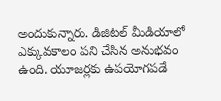అందుకున్నారు. డిజిటల్ మీడియాలో ఎక్కువకాలం పని చేసిన అనుభవం ఉంది. యూజర్లకు ఉపయోగపడే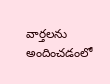వార్తలను అందించడంలో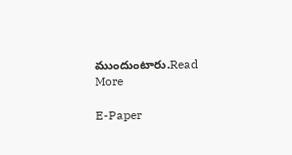ముందుంటారు.Read More

E-Paper